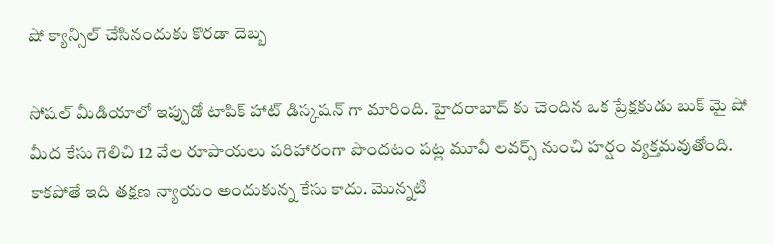షో క్యాన్సిల్ చేసినందుకు కొరడా దెబ్బ

సోషల్ మీడియాలో ఇప్పుడో టాపిక్ హాట్ డిస్కషన్ గా మారింది. హైదరాబాద్ కు చెందిన ఒక ప్రేక్షకుడు బుక్ మై షో మీద కేసు గెలిచి 12 వేల రూపాయలు పరిహారంగా పొందటం పట్ల మూవీ లవర్స్ నుంచి హర్షం వ్యక్తమవుతోంది. కాకపోతే ఇది తక్షణ న్యాయం అందుకున్న కేసు కాదు. మొన్నటి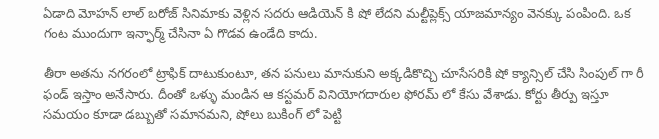ఏడాది మోహన్ లాల్ బరోజ్ సినిమాకు వెళ్లిన సదరు ఆడియెన్ కి షో లేదని మల్టీప్లెక్స్ యాజమాన్యం వెనక్కు పంపింది. ఒక గంట ముందుగా ఇన్ఫార్మ్ చేసినా ఏ గొడవ ఉండేది కాదు.

తీరా అతను నగరంలో ట్రాఫిక్ దాటుకుంటూ, తన పనులు మానుకుని అక్కడికొచ్చి చూసేసరికి షో క్యాన్సిల్ చేసి సింపుల్ గా రీ ఫండ్ ఇస్తాం అనేసారు. దీంతో ఒళ్ళు మండిన ఆ కస్టమర్ వినియోగదారుల ఫోరమ్ లో కేసు వేశాడు. కోర్టు తీర్పు ఇస్తూ సమయం కూడా డబ్బుతో సమానమని, షోలు బుకింగ్ లో పెట్టి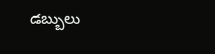డబ్బులు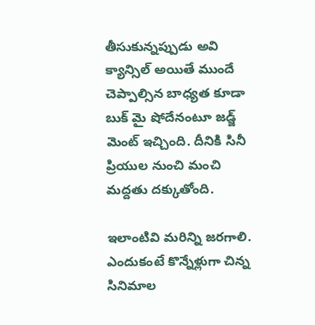తీసుకున్నప్పుడు అవి క్యాన్సిల్ అయితే ముందే చెప్పాల్సిన బాధ్యత కూడా బుక్ మై షోదేనంటూ జడ్జ్ మెంట్ ఇచ్చింది. దీనికి సినీ ప్రియుల నుంచి మంచి మద్దతు దక్కుతోంది.

ఇలాంటివి మరిన్ని జరగాలి. ఎందుకంటే కొన్నేళ్లుగా చిన్న సినిమాల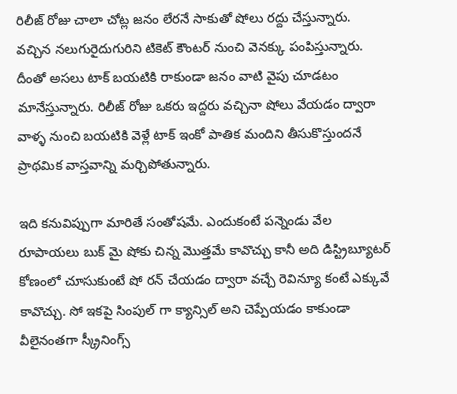రిలీజ్ రోజు చాలా చోట్ల జనం లేరనే సాకుతో షోలు రద్దు చేస్తున్నారు. వచ్చిన నలుగురైదుగురిని టికెట్ కౌంటర్ నుంచి వెనక్కు పంపిస్తున్నారు. దీంతో అసలు టాక్ బయటికి రాకుండా జనం వాటి వైపు చూడటం మానేస్తున్నారు. రిలీజ్ రోజు ఒకరు ఇద్దరు వచ్చినా షోలు వేయడం ద్వారా వాళ్ళ నుంచి బయటికి వెళ్లే టాక్ ఇంకో పాతిక మందిని తీసుకొస్తుందనే ప్రాథమిక వాస్తవాన్ని మర్చిపోతున్నారు.

ఇది కనువిప్పుగా మారితే సంతోషమే. ఎందుకంటే పన్నెండు వేల రూపాయలు బుక్ మై షోకు చిన్న మొత్తమే కావొచ్చు కానీ అది డిస్ట్రిబ్యూటర్ కోణంలో చూసుకుంటే షో రన్ చేయడం ద్వారా వచ్చే రెవిన్యూ కంటే ఎక్కువే కావొచ్చు. సో ఇకపై సింపుల్ గా క్యాన్సిల్ అని చెప్పేయడం కాకుండా వీలైనంతగా స్క్రీనింగ్స్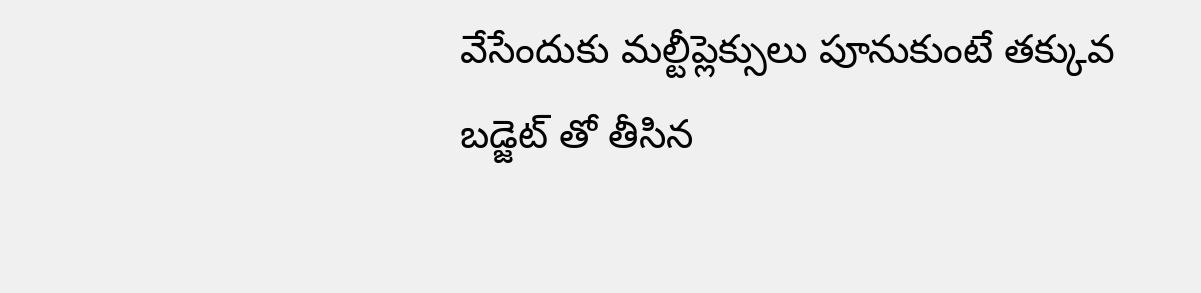వేసేందుకు మల్టీప్లెక్సులు పూనుకుంటే తక్కువ బడ్జెట్ తో తీసిన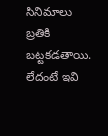సినిమాలు బ్రతికి బట్టకడతాయి. లేదంటే ఇవి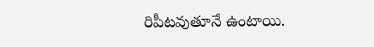రిపీటవుతూనే ఉంటాయి.